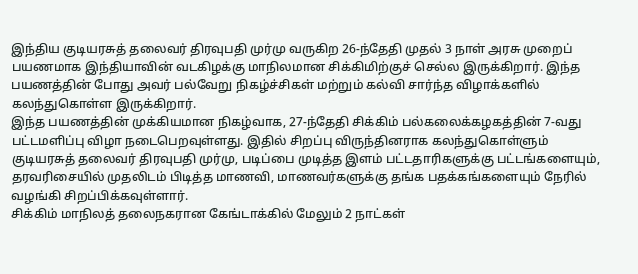இந்திய குடியரசுத் தலைவர் திரவுபதி முர்மு வருகிற 26-ந்தேதி முதல் 3 நாள் அரசு முறைப் பயணமாக இந்தியாவின் வடகிழக்கு மாநிலமான சிக்கிமிற்குச் செல்ல இருக்கிறார். இந்த பயணத்தின் போது அவர் பல்வேறு நிகழ்ச்சிகள் மற்றும் கல்வி சார்ந்த விழாக்களில் கலந்துகொள்ள இருக்கிறார்.
இந்த பயணத்தின் முக்கியமான நிகழ்வாக, 27-ந்தேதி சிக்கிம் பல்கலைக்கழகத்தின் 7-வது பட்டமளிப்பு விழா நடைபெறவுள்ளது. இதில் சிறப்பு விருந்தினராக கலந்துகொள்ளும் குடியரசுத் தலைவர் திரவுபதி முர்மு, படிப்பை முடித்த இளம் பட்டதாரிகளுக்கு பட்டங்களையும், தரவரிசையில் முதலிடம் பிடித்த மாணவி, மாணவர்களுக்கு தங்க பதக்கங்களையும் நேரில் வழங்கி சிறப்பிக்கவுள்ளார்.
சிக்கிம் மாநிலத் தலைநகரான கேங்டாக்கில் மேலும் 2 நாட்கள்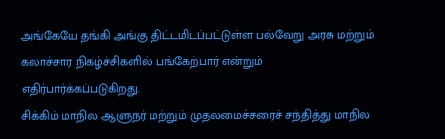அங்கேயே தங்கி அங்கு திட்டமிடப்பட்டுள்ள பல்வேறு அரசு மற்றும் கலாச்சார நிகழ்ச்சிகளில் பங்கேற்பார் என்றும் எதிர்பார்க்கப்படுகிறது.
சிக்கிம் மாநில ஆளுநர் மற்றும் முதலமைச்சரைச் சந்தித்து மாநில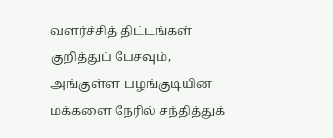வளர்ச்சித் திட்டங்கள் குறித்துப் பேசவும், அங்குள்ள பழங்குடியின மக்களை நேரில் சந்தித்துக்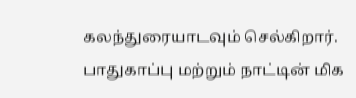கலந்துரையாடவும் செல்கிறார்.
பாதுகாப்பு மற்றும் நாட்டின் மிக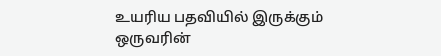உயரிய பதவியில் இருக்கும் ஒருவரின்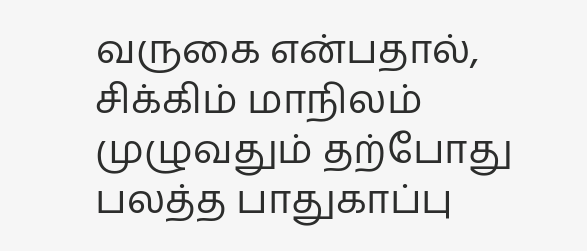வருகை என்பதால், சிக்கிம் மாநிலம் முழுவதும் தற்போது பலத்த பாதுகாப்பு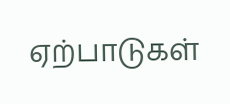ஏற்பாடுகள்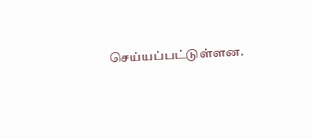செய்யப்பட்டுள்ளன.